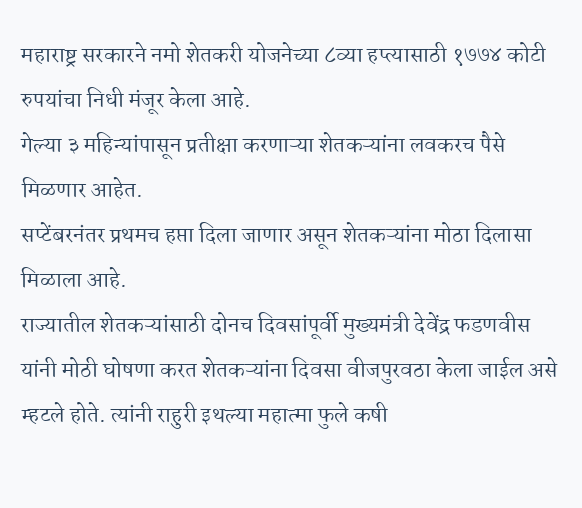महाराष्ट्र सरकारने नमो शेतकरी योजनेच्या ८व्या हप्त्यासाठी १७७४ कोटी रुपयांचा निधी मंजूर केला आहे.
गेल्या ३ महिन्यांपासून प्रतीक्षा करणाऱ्या शेतकऱ्यांना लवकरच पैसे मिळणार आहेत.
सप्टेंबरनंतर प्रथमच हप्ता दिला जाणार असून शेतकऱ्यांना मोठा दिलासा मिळाला आहे.
राज्यातील शेतकऱ्यांसाठी दोनच दिवसांपूर्वी मुख्यमंत्री देवेंद्र फडणवीस यांनी मोठी घोषणा करत शेतकऱ्यांना दिवसा वीजपुरवठा केला जाईल असे म्हटले होते. त्यांनी राहुरी इथल्या महात्मा फुले कषी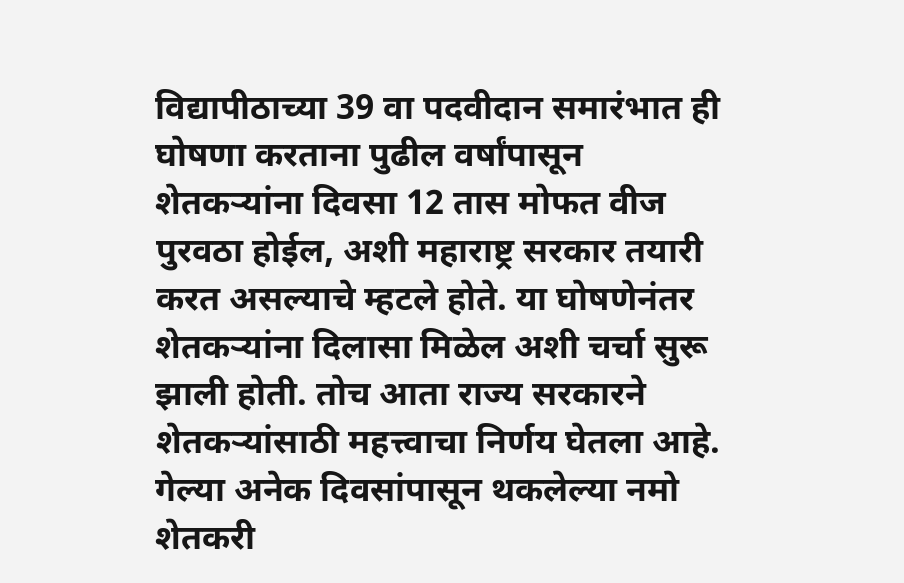विद्यापीठाच्या 39 वा पदवीदान समारंभात ही घोषणा करताना पुढील वर्षांपासून शेतकऱ्यांना दिवसा 12 तास मोफत वीज पुरवठा होईल, अशी महाराष्ट्र सरकार तयारी करत असल्याचे म्हटले होते. या घोषणेनंतर शेतकऱ्यांना दिलासा मिळेल अशी चर्चा सुरू झाली होती. तोच आता राज्य सरकारने शेतकऱ्यांसाठी महत्त्वाचा निर्णय घेतला आहे. गेल्या अनेक दिवसांपासून थकलेल्या नमो शेतकरी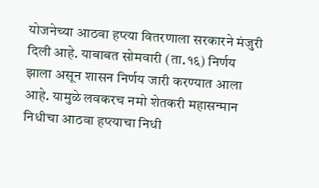योजनेच्या आठवा हप्त्या वितरणाला सरकारने मंजुरी दिली आहे. याबाबत सोमवारी (ता.१६) निर्णय झाला असून शासन निर्णय जारी करण्यात आला आहे. यामुळे लवकरच नमो शेतकरी महासन्मान निधीचा आठवा हप्त्याचा निधी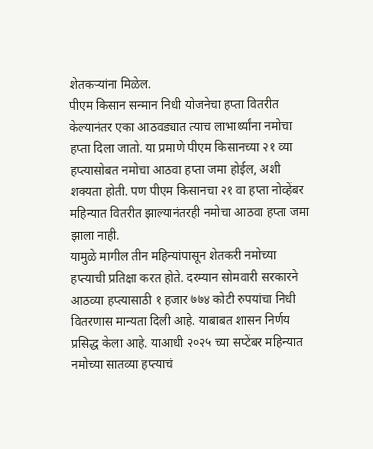शेतकऱ्यांना मिळेल.
पीएम किसान सन्मान निधी योजनेचा हप्ता वितरीत केल्यानंतर एका आठवड्यात त्याच लाभार्थ्यांना नमोचा हप्ता दिला जातो. या प्रमाणे पीएम किसानच्या २१ व्या हप्त्यासोबत नमोचा आठवा हप्ता जमा होईल, अशी शक्यता होती. पण पीएम किसानचा २१ वा हप्ता नोव्हेंबर महिन्यात वितरीत झाल्यानंतरही नमोचा आठवा हप्ता जमा झाला नाही.
यामुळे मागील तीन महिन्यांपासून शेतकरी नमोच्या हप्त्याची प्रतिक्षा करत होते. दरम्यान सोमवारी सरकारने आठव्या हप्त्यासाठी १ हजार ७७४ कोटी रुपयांचा निधी वितरणास मान्यता दिली आहे. याबाबत शासन निर्णय प्रसिद्ध केला आहे. याआधी २०२५ च्या सप्टेंबर महिन्यात नमोच्या सातव्या हप्त्याचं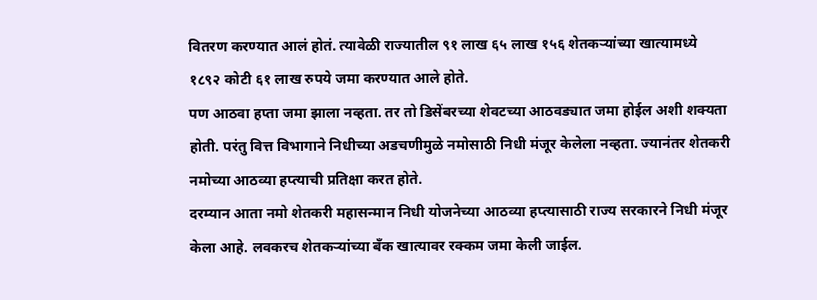वितरण करण्यात आलं होतं. त्यावेळी राज्यातील ९१ लाख ६५ लाख १५६ शेतकऱ्यांच्या खात्यामध्ये १८९२ कोटी ६१ लाख रुपये जमा करण्यात आले होते.
पण आठवा हप्ता जमा झाला नव्हता. तर तो डिसेंबरच्या शेवटच्या आठवड्यात जमा होईल अशी शक्यता होती. परंतु वित्त विभागाने निधीच्या अडचणीमुळे नमोसाठी निधी मंजूर केलेला नव्हता. ज्यानंतर शेतकरी नमोच्या आठव्या हप्त्याची प्रतिक्षा करत होते.
दरम्यान आता नमो शेतकरी महासन्मान निधी योजनेच्या आठव्या हप्त्यासाठी राज्य सरकारने निधी मंजूर केला आहे. लवकरच शेतकऱ्यांच्या बँक खात्यावर रक्कम जमा केली जाईल.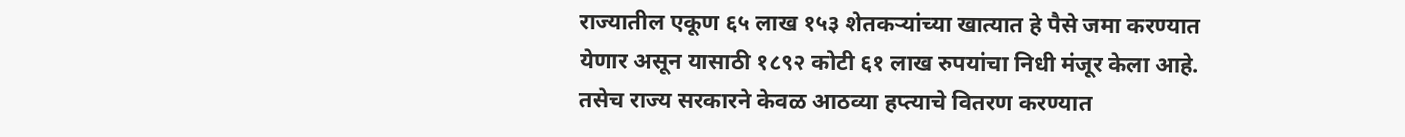राज्यातील एकूण ६५ लाख १५३ शेतकऱ्यांच्या खात्यात हे पैसे जमा करण्यात येणार असून यासाठी १८९२ कोटी ६१ लाख रुपयांचा निधी मंजूर केला आहे. तसेच राज्य सरकारने केवळ आठव्या हप्त्याचे वितरण करण्यात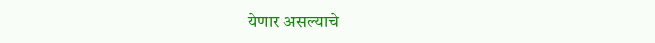येणार असल्याचे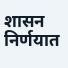शासन निर्णयात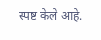स्पष्ट केले आहे.